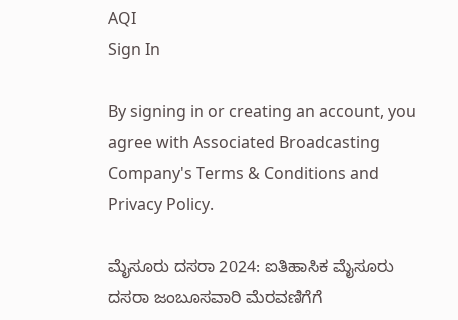AQI
Sign In

By signing in or creating an account, you agree with Associated Broadcasting Company's Terms & Conditions and Privacy Policy.

ಮೈಸೂರು ದಸರಾ 2024: ಐತಿಹಾಸಿಕ ಮೈಸೂರು ದಸರಾ ಜಂಬೂಸವಾರಿ ಮೆರವಣಿಗೆಗೆ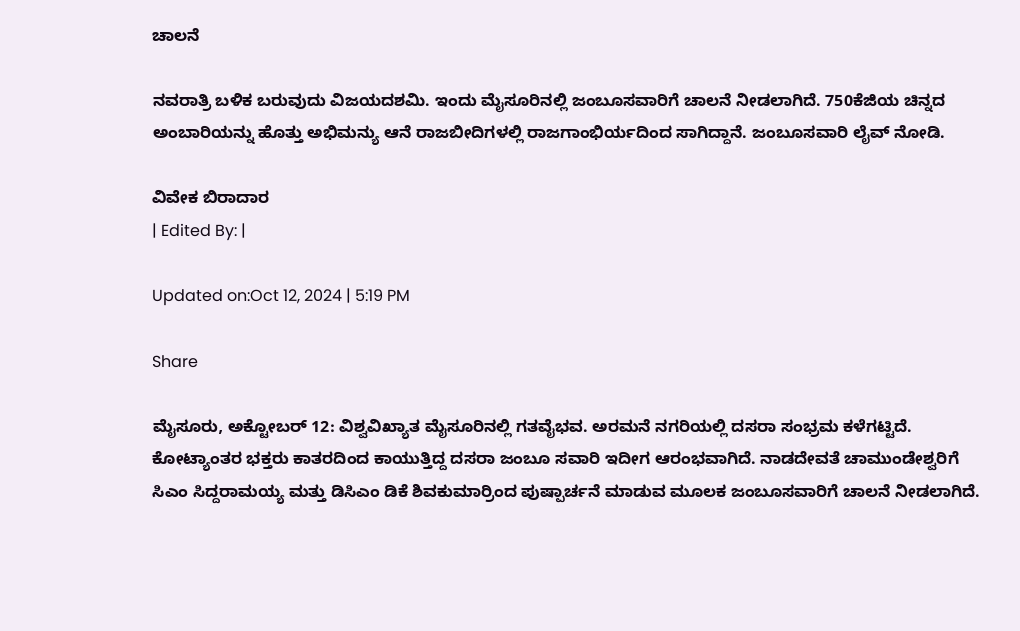ಚಾಲನೆ

ನವರಾತ್ರಿ ಬಳಿಕ ಬರುವುದು ವಿಜಯದಶಮಿ. ಇಂದು ಮೈಸೂರಿನಲ್ಲಿ ಜಂಬೂಸವಾರಿಗೆ ಚಾಲನೆ ನೀಡಲಾಗಿದೆ. 750ಕೆಜಿಯ ಚಿನ್ನದ ಅಂಬಾರಿಯನ್ನು ಹೊತ್ತು ಅಭಿಮನ್ಯು ಆನೆ ರಾಜಬೀದಿಗಳಲ್ಲಿ ರಾಜಗಾಂಭಿರ್ಯದಿಂದ ಸಾಗಿದ್ದಾನೆ. ಜಂಬೂಸವಾರಿ ಲೈವ್ ನೋಡಿ.

ವಿವೇಕ ಬಿರಾದಾರ
| Edited By: |

Updated on:Oct 12, 2024 | 5:19 PM

Share

ಮೈಸೂರು, ಅಕ್ಟೋಬರ್ 12: ವಿಶ್ವವಿಖ್ಯಾತ ಮೈಸೂರಿನಲ್ಲಿ ಗತವೈಭವ. ಅರಮನೆ ನಗರಿಯಲ್ಲಿ ದಸರಾ ಸಂಭ್ರಮ ಕಳೆಗಟ್ಟಿದೆ. ಕೋಟ್ಯಾಂತರ ಭಕ್ತರು ಕಾತರದಿಂದ ಕಾಯುತ್ತಿದ್ದ ದಸರಾ ಜಂಬೂ ಸವಾರಿ ಇದೀಗ ಆರಂಭವಾಗಿದೆ. ನಾಡದೇವತೆ ಚಾಮುಂಡೇಶ್ವರಿಗೆ ಸಿಎಂ ಸಿದ್ದರಾಮಯ್ಯ ಮತ್ತು ಡಿಸಿಎಂ ಡಿಕೆ ಶಿವಕುಮಾರ್ರಿಂದ ಪುಷ್ಪಾರ್ಚನೆ ಮಾಡುವ ಮೂಲಕ ಜಂಬೂಸವಾರಿಗೆ ಚಾಲನೆ ನೀಡಲಾಗಿದೆ.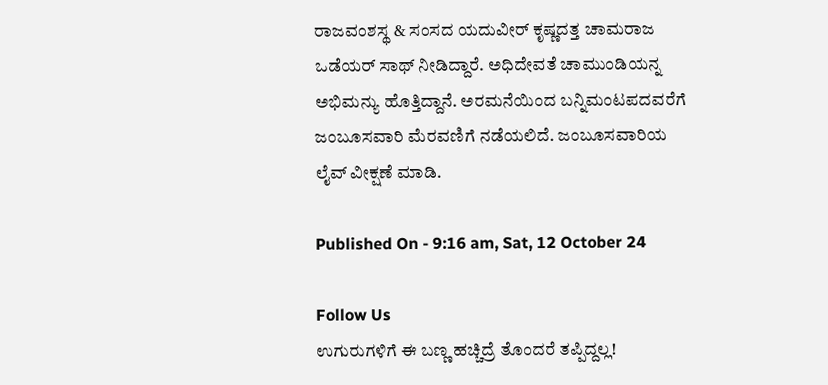ರಾಜವಂಶಸ್ಥ & ಸಂಸದ ಯದುವೀರ್ ಕೃಷ್ಣದತ್ತ ಚಾಮರಾಜ ಒಡೆಯರ್ ಸಾಥ್ ನೀಡಿದ್ದಾರೆ. ಅಧಿದೇವತೆ ಚಾಮುಂಡಿಯನ್ನ ಅಭಿಮನ್ಯು ಹೊತ್ತಿದ್ದಾನೆ. ಅರಮನೆಯಿಂದ ಬನ್ನಿಮಂಟಪದವರೆಗೆ ಜಂಬೂಸವಾರಿ ಮೆರವಣಿಗೆ ನಡೆಯಲಿದೆ. ಜಂಬೂಸವಾರಿಯ ಲೈವ್ ವೀಕ್ಷಣೆ ಮಾಡಿ.

Published On - 9:16 am, Sat, 12 October 24

Follow Us
ಉಗುರುಗಳಿಗೆ ಈ ಬಣ್ಣ ಹಚ್ಚಿದ್ರೆ ತೊಂದರೆ ತಪ್ಪಿದ್ದಲ್ಲ!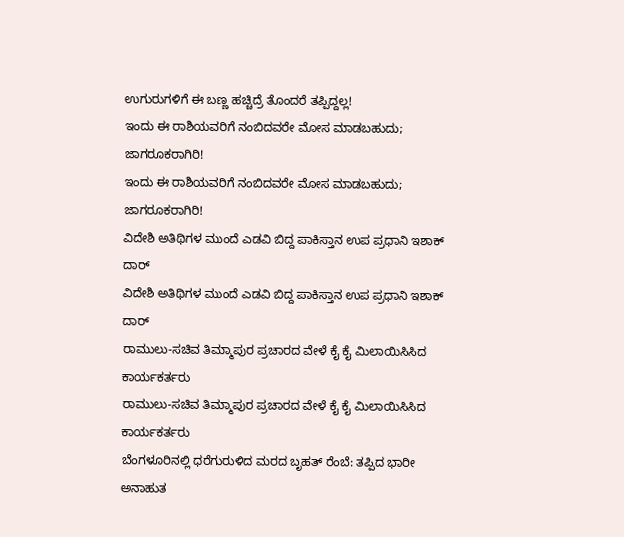ಉಗುರುಗಳಿಗೆ ಈ ಬಣ್ಣ ಹಚ್ಚಿದ್ರೆ ತೊಂದರೆ ತಪ್ಪಿದ್ದಲ್ಲ!
ಇಂದು ಈ ರಾಶಿಯವರಿಗೆ ನಂಬಿದವರೇ ಮೋಸ ಮಾಡಬಹುದು; ಜಾಗರೂಕರಾಗಿರಿ!
ಇಂದು ಈ ರಾಶಿಯವರಿಗೆ ನಂಬಿದವರೇ ಮೋಸ ಮಾಡಬಹುದು; ಜಾಗರೂಕರಾಗಿರಿ!
ವಿದೇಶಿ ಅತಿಥಿಗಳ ಮುಂದೆ ಎಡವಿ ಬಿದ್ದ ಪಾಕಿಸ್ತಾನ ಉಪ ಪ್ರಧಾನಿ ಇಶಾಕ್ ದಾರ್
ವಿದೇಶಿ ಅತಿಥಿಗಳ ಮುಂದೆ ಎಡವಿ ಬಿದ್ದ ಪಾಕಿಸ್ತಾನ ಉಪ ಪ್ರಧಾನಿ ಇಶಾಕ್ ದಾರ್
ರಾಮುಲು-ಸಚಿವ ತಿಮ್ಮಾಪುರ ಪ್ರಚಾರದ ವೇಳೆ ಕೈ ಕೈ ಮಿಲಾಯಿಸಿಸಿದ ಕಾರ್ಯಕರ್ತರು
ರಾಮುಲು-ಸಚಿವ ತಿಮ್ಮಾಪುರ ಪ್ರಚಾರದ ವೇಳೆ ಕೈ ಕೈ ಮಿಲಾಯಿಸಿಸಿದ ಕಾರ್ಯಕರ್ತರು
ಬೆಂಗಳೂರಿನಲ್ಲಿ ಧರೆಗುರುಳಿದ ಮರದ ಬೃಹತ್ ರೆಂಬೆ: ತಪ್ಪಿದ ಭಾರೀ ಅನಾಹುತ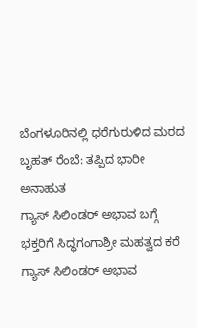ಬೆಂಗಳೂರಿನಲ್ಲಿ ಧರೆಗುರುಳಿದ ಮರದ ಬೃಹತ್ ರೆಂಬೆ: ತಪ್ಪಿದ ಭಾರೀ ಅನಾಹುತ
ಗ್ಯಾಸ್ ಸಿಲಿಂಡರ್ ಅಭಾವ ಬಗ್ಗೆ ಭಕ್ತರಿಗೆ ಸಿದ್ಧಗಂಗಾಶ್ರೀ ಮಹತ್ವದ ಕರೆ
ಗ್ಯಾಸ್ ಸಿಲಿಂಡರ್ ಅಭಾವ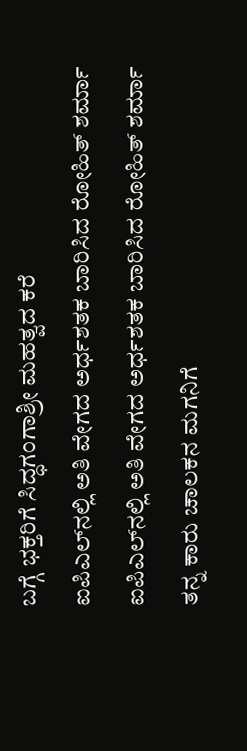ಬಗ್ಗೆ ಭಕ್ತರಿಗೆ ಸಿದ್ಧಗಂಗಾಶ್ರೀ ಮಹತ್ವದ ಕರೆ
ಐಪಿಎಲ್‌ನಲ್ಲಿ ಅತಿ ವೇಗದ ಅರ್ಧಶತಕ ಬಾರಿಸಿದ ರೋಹಿತ್ ಶರ್ಮಾ
ಐಪಿಎಲ್‌ನಲ್ಲಿ ಅತಿ ವೇಗದ ಅರ್ಧಶತಕ ಬಾರಿಸಿದ ರೋಹಿತ್ ಶರ್ಮಾ
ತನ್ನ ಕಾರು ಚಾಲಕನ ಮಗನಿಗೆ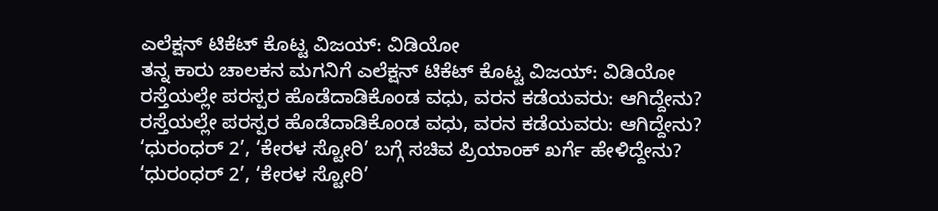ಎಲೆಕ್ಷನ್ ಟಿಕೆಟ್ ಕೊಟ್ಟ ವಿಜಯ್: ವಿಡಿಯೋ
ತನ್ನ ಕಾರು ಚಾಲಕನ ಮಗನಿಗೆ ಎಲೆಕ್ಷನ್ ಟಿಕೆಟ್ ಕೊಟ್ಟ ವಿಜಯ್: ವಿಡಿಯೋ
ರಸ್ತೆಯಲ್ಲೇ ಪರಸ್ಪರ ಹೊಡೆದಾಡಿಕೊಂಡ ವಧು, ವರನ ಕಡೆಯವರು: ಆಗಿದ್ದೇನು?
ರಸ್ತೆಯಲ್ಲೇ ಪರಸ್ಪರ ಹೊಡೆದಾಡಿಕೊಂಡ ವಧು, ವರನ ಕಡೆಯವರು: ಆಗಿದ್ದೇನು?
‘ಧುರಂಧರ್ 2’, ‘ಕೇರಳ ಸ್ಟೋರಿ’ ಬಗ್ಗೆ ಸಚಿವ ಪ್ರಿಯಾಂಕ್ ಖರ್ಗೆ ಹೇಳಿದ್ದೇನು?
‘ಧುರಂಧರ್ 2’, ‘ಕೇರಳ ಸ್ಟೋರಿ’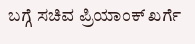ಬಗ್ಗೆ ಸಚಿವ ಪ್ರಿಯಾಂಕ್ ಖರ್ಗೆ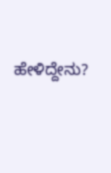ಹೇಳಿದ್ದೇನು?